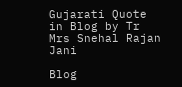Gujarati Quote in Blog by Tr Mrs Snehal Rajan Jani

Blog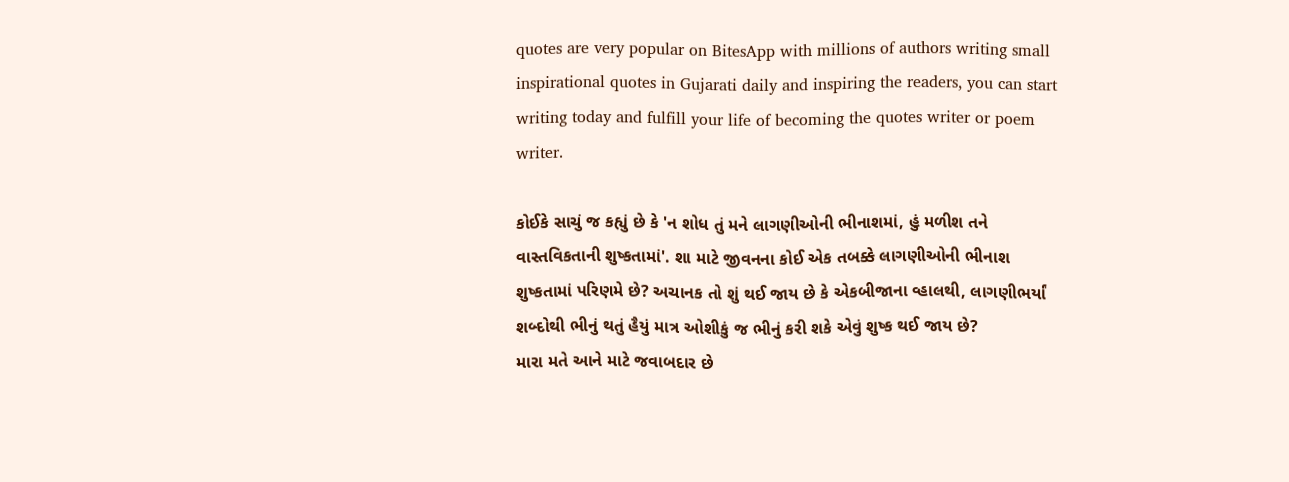quotes are very popular on BitesApp with millions of authors writing small inspirational quotes in Gujarati daily and inspiring the readers, you can start writing today and fulfill your life of becoming the quotes writer or poem writer.

કોઈકે સાચું જ કહ્યું છે કે 'ન શોધ તું મને લાગણીઓની ભીનાશમાં, હું મળીશ તને વાસ્તવિકતાની શુષ્કતામાં'. શા માટે જીવનના કોઈ એક તબક્કે લાગણીઓની ભીનાશ શુષ્કતામાં પરિણમે છે? અચાનક તો શું થઈ જાય છે કે એકબીજાના વ્હાલથી, લાગણીભર્યાં શબ્દોથી ભીનું થતું હૈયું માત્ર ઓશીકું જ ભીનું કરી શકે એવું શુષ્ક થઈ જાય છે?
મારા મતે આને માટે જવાબદાર છે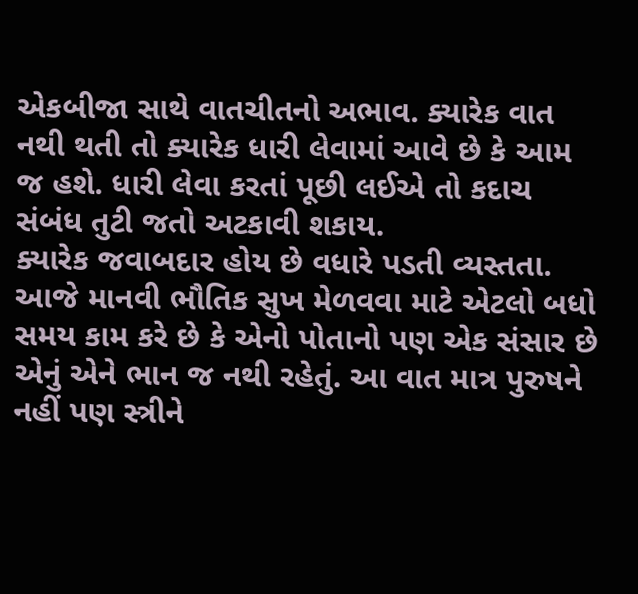એકબીજા સાથે વાતચીતનો અભાવ. ક્યારેક વાત નથી થતી તો ક્યારેક ધારી લેવામાં આવે છે કે આમ જ હશે. ધારી લેવા કરતાં પૂછી લઈએ તો કદાચ સંબંધ તુટી જતો અટકાવી શકાય.
ક્યારેક જવાબદાર હોય છે વધારે પડતી વ્યસ્તતા. આજે માનવી ભૌતિક સુખ મેળવવા માટે એટલો બધો સમય કામ કરે છે કે એનો પોતાનો પણ એક સંસાર છે એનું એને ભાન જ નથી રહેતું. આ વાત માત્ર પુરુષને નહીં પણ સ્ત્રીને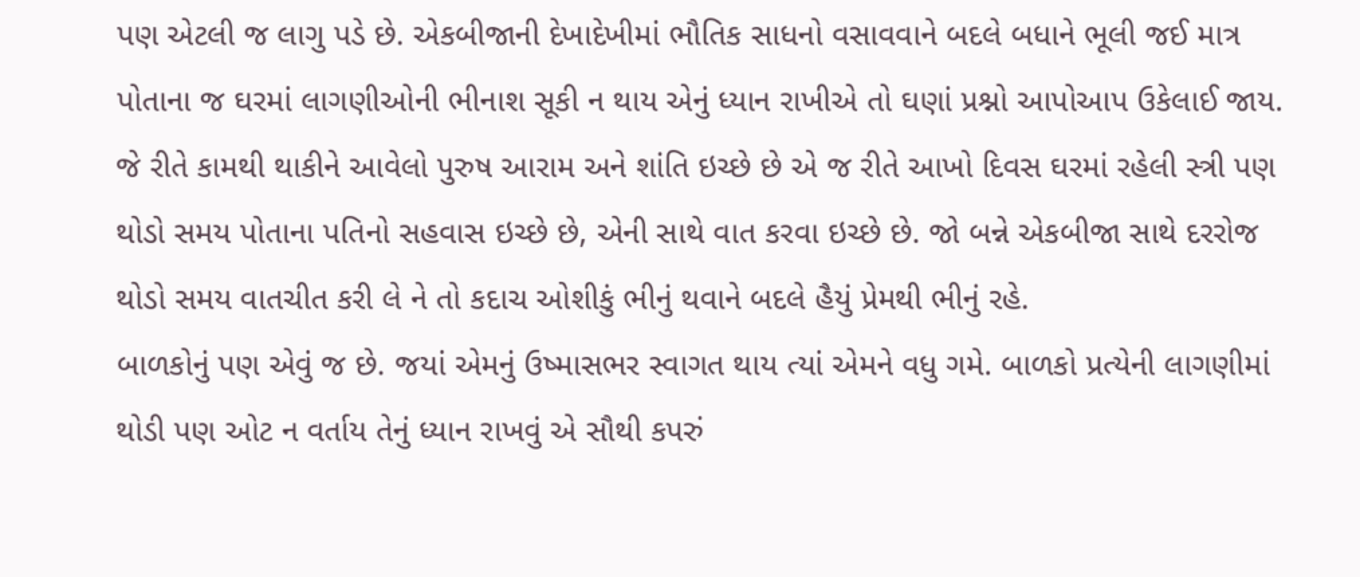પણ એટલી જ લાગુ પડે છે. એકબીજાની દેખાદેખીમાં ભૌતિક સાધનો વસાવવાને બદલે બધાને ભૂલી જઈ માત્ર પોતાના જ ઘરમાં લાગણીઓની ભીનાશ સૂકી ન થાય એનું ધ્યાન રાખીએ તો ઘણાં પ્રશ્નો આપોઆપ ઉકેલાઈ જાય.
જે રીતે કામથી થાકીને આવેલો પુરુષ આરામ અને શાંતિ ઇચ્છે છે એ જ રીતે આખો દિવસ ઘરમાં રહેલી સ્ત્રી પણ થોડો સમય પોતાના પતિનો સહવાસ ઇચ્છે છે, એની સાથે વાત કરવા ઇચ્છે છે. જો બન્ને એકબીજા સાથે દરરોજ થોડો સમય વાતચીત કરી લે ને તો કદાચ ઓશીકું ભીનું થવાને બદલે હૈયું પ્રેમથી ભીનું રહે.
બાળકોનું પણ એવું જ છે. જયાં એમનું ઉષ્માસભર સ્વાગત થાય ત્યાં એમને વધુ ગમે. બાળકો પ્રત્યેની લાગણીમાં થોડી પણ ઓટ ન વર્તાય તેનું ધ્યાન રાખવું એ સૌથી કપરું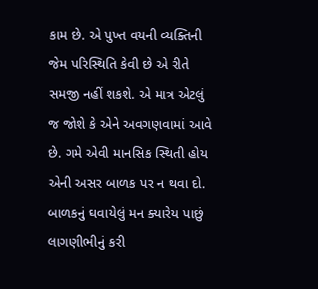કામ છે. એ પુખ્ત વયની વ્યક્તિની જેમ પરિસ્થિતિ કેવી છે એ રીતે સમજી નહીં શકશે. એ માત્ર એટલું જ જોશે કે એને અવગણવામાં આવે છે. ગમે એવી માનસિક સ્થિતી હોય એની અસર બાળક પર ન થવા દો. બાળકનું ઘવાયેલું મન ક્યારેય પાછું લાગણીભીનું કરી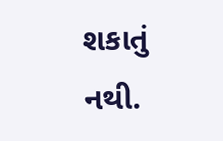શકાતું નથી.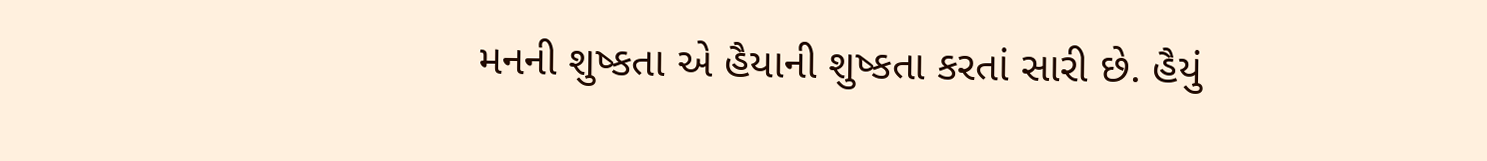મનની શુષ્કતા એ હૈયાની શુષ્કતા કરતાં સારી છે. હૈયું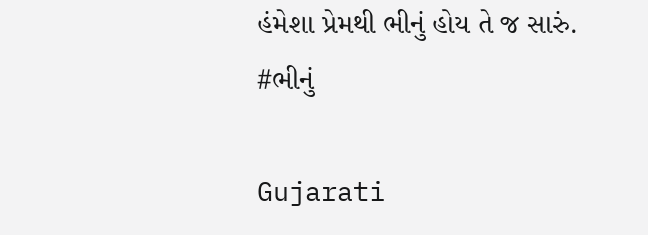હંમેશા પ્રેમથી ભીનું હોય તે જ સારું.
#ભીનું

Gujarati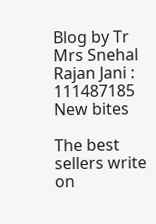Blog by Tr Mrs Snehal Rajan Jani : 111487185
New bites

The best sellers write on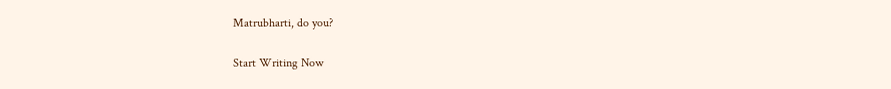Matrubharti, do you?

Start Writing Now